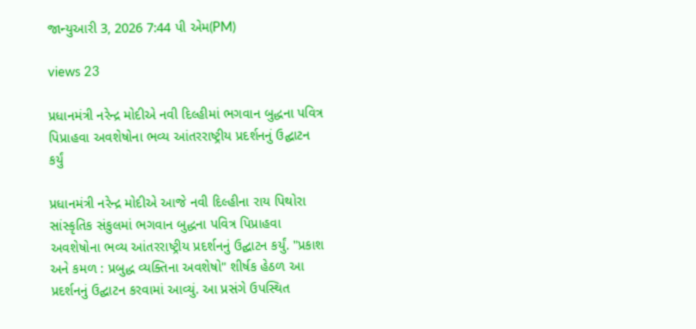જાન્યુઆરી 3, 2026 7:44 પી એમ(PM)

views 23

પ્રધાનમંત્રી નરેન્દ્ર મોદીએ નવી દિલ્હીમાં ભગવાન બુદ્ધના પવિત્ર પિપ્રાહવા અવશેષોના ભવ્ય આંતરરાષ્ટ્રીય પ્રદર્શનનું ઉદ્ઘાટન કર્યું

પ્રધાનમંત્રી નરેન્દ્ર મોદીએ આજે નવી દિલ્હીના રાય પિથોરા સાંસ્કૃતિક સંકુલમાં ભગવાન બુદ્ધના પવિત્ર પિપ્રાહવા અવશેષોના ભવ્ય આંતરરાષ્ટ્રીય પ્રદર્શનનું ઉદ્ઘાટન કર્યું. "પ્રકાશ અને કમળ : પ્રબુદ્ધ વ્યક્તિના અવશેષો" શીર્ષક હેઠળ આ પ્રદર્શનનું ઉદ્ઘાટન કરવામાં આવ્યું. આ પ્રસંગે ઉપસ્થિત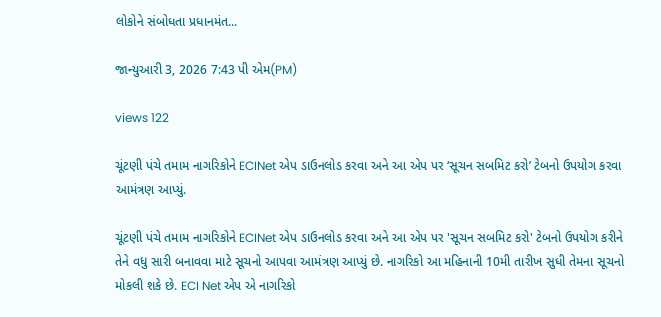લોકોને સંબોધતા પ્રધાનમંત...

જાન્યુઆરી 3, 2026 7:43 પી એમ(PM)

views 122

ચૂંટણી પંચે તમામ નાગરિકોને ECINet એપ ડાઉનલોડ કરવા અને આ એપ પર ‘સૂચન સબમિટ કરો’ ટેબનો ઉપયોગ કરવા આમંત્રણ આપ્યું.

ચૂંટણી પંચે તમામ નાગરિકોને ECINet એપ ડાઉનલોડ કરવા અને આ એપ પર 'સૂચન સબમિટ કરો' ટેબનો ઉપયોગ કરીને તેને વધુ સારી બનાવવા માટે સૂચનો આપવા આમંત્રણ આપ્યું છે. નાગરિકો આ મહિનાની 10મી તારીખ સુધી તેમના સૂચનો મોકલી શકે છે. ECI Net એપ એ નાગરિકો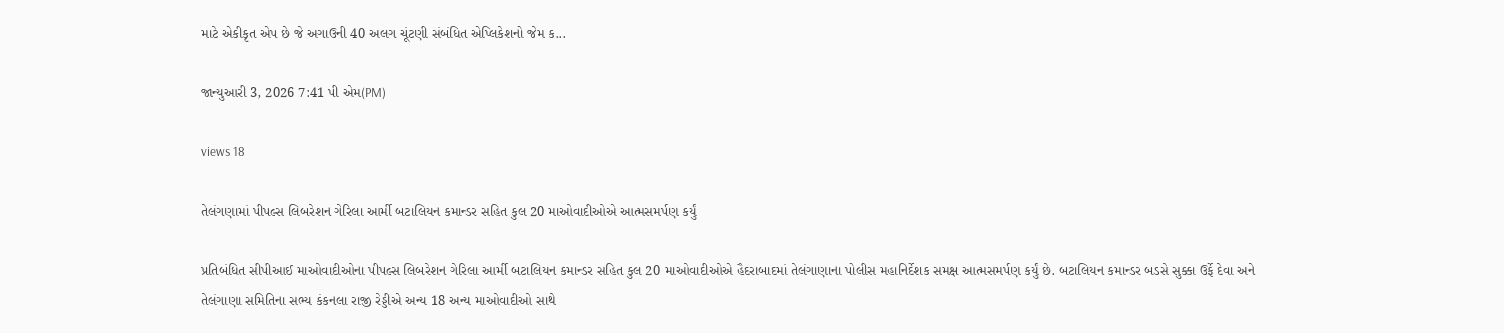માટે એકીકૃત એપ છે જે અગાઉની 40 અલગ ચૂંટણી સંબંધિત એપ્લિકેશનો જેમ ક...

જાન્યુઆરી 3, 2026 7:41 પી એમ(PM)

views 18

તેલંગણામાં પીપલ્સ લિબરેશન ગેરિલા આર્મી બટાલિયન કમાન્ડર સહિત કુલ 20 માઓવાદીઓએ આત્મસમર્પણ કર્યું

પ્રતિબંધિત સીપીઆઈ માઓવાદીઓના પીપલ્સ લિબરેશન ગેરિલા આર્મી બટાલિયન કમાન્ડર સહિત કુલ 20 માઓવાદીઓએ હૈદરાબાદમાં તેલંગાણાના પોલીસ મહાનિર્દેશક સમક્ષ આત્મસમર્પણ કર્યું છે. બટાલિયન કમાન્ડર બડસે સુક્કા ઉર્ફે દેવા અને તેલંગાણા સમિતિના સભ્ય કંકનલા રાજી રેડ્ડીએ અન્ય 18 અન્ય માઓવાદીઓ સાથે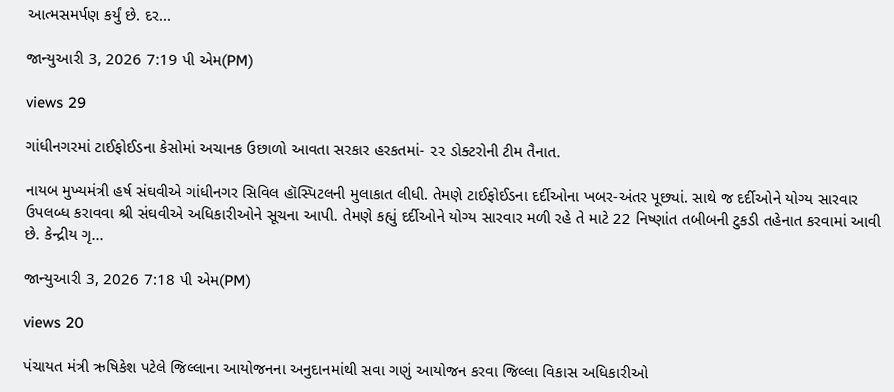આત્મસમર્પણ કર્યું છે. દર...

જાન્યુઆરી 3, 2026 7:19 પી એમ(PM)

views 29

ગાંધીનગરમાં ટાઈફોઈડના કેસોમાં અચાનક ઉછાળો આવતા સરકાર હરકતમાં- ૨૨ ડોક્ટરોની ટીમ તૈનાત.

નાયબ મુખ્યમંત્રી હર્ષ સંઘવીએ ગાંધીનગર સિવિલ હૉસ્પિટલની મુલાકાત લીધી. તેમણે ટાઈફોઈડના દર્દીઓના ખબર-અંતર પૂછ્યાં. સાથે જ દર્દીઓને યોગ્ય સારવાર ઉપલબ્ધ કરાવવા શ્રી સંઘવીએ અધિકારીઓને સૂચના આપી. તેમણે કહ્યું દર્દીઓને યોગ્ય સારવાર મળી રહે તે માટે 22 નિષ્ણાંત તબીબની ટુકડી તહેનાત કરવામાં આવી છે. કેન્દ્રીય ગૃ...

જાન્યુઆરી 3, 2026 7:18 પી એમ(PM)

views 20

પંચાયત મંત્રી ઋષિકેશ પટેલે જિલ્લાના આયોજનના અનુદાનમાંથી સવા ગણું આયોજન કરવા જિલ્લા વિકાસ અધિકારીઓ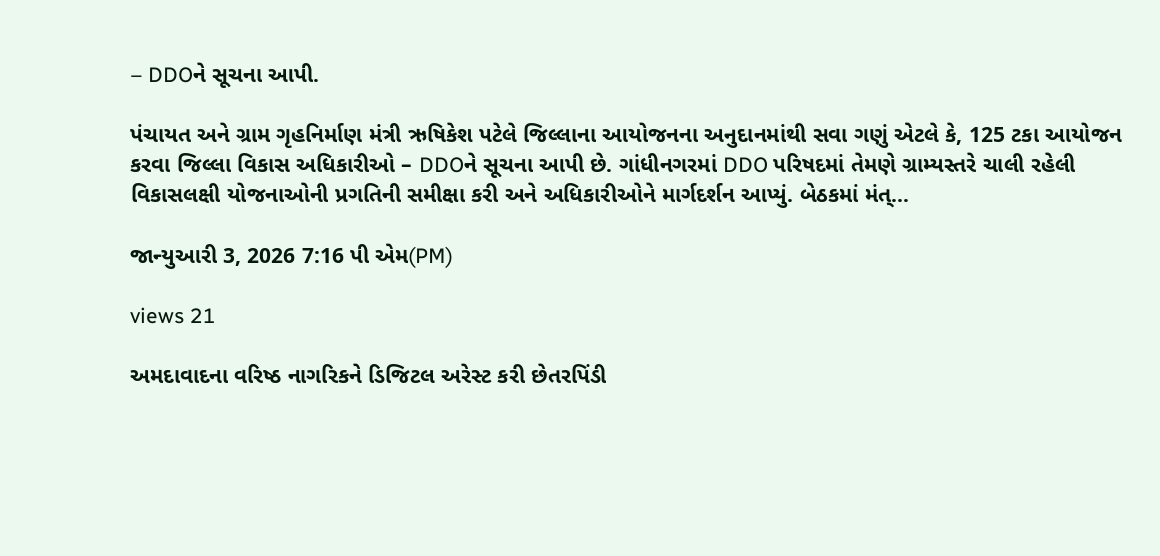– DDOને સૂચના આપી.

પંચાયત અને ગ્રામ ગૃહનિર્માણ મંત્રી ઋષિકેશ પટેલે જિલ્લાના આયોજનના અનુદાનમાંથી સવા ગણું એટલે કે, 125 ટકા આયોજન કરવા જિલ્લા વિકાસ અધિકારીઓ – DDOને સૂચના આપી છે. ગાંધીનગરમાં DDO પરિષદમાં તેમણે ગ્રામ્યસ્તરે ચાલી રહેલી વિકાસલક્ષી યોજનાઓની પ્રગતિની સમીક્ષા કરી અને અધિકારીઓને માર્ગદર્શન આપ્યું. બેઠકમાં મંત્...

જાન્યુઆરી 3, 2026 7:16 પી એમ(PM)

views 21

અમદાવાદના વરિષ્ઠ નાગરિકને ડિજિટલ અરેસ્ટ કરી છેતરપિંડી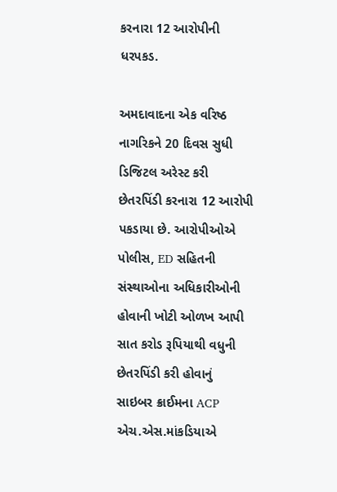કરનારા 12 આરોપીની ધરપકડ.

અમદાવાદના એક વરિષ્ઠ નાગરિકને 20 દિવસ સુધી ડિજિટલ અરેસ્ટ કરી છેતરપિંડી કરનારા 12 આરોપી પકડાયા છે. આરોપીઓએ પોલીસ, ED સહિતની સંસ્થાઓના અધિકારીઓની હોવાની ખોટી ઓળખ આપી સાત કરોડ રૂપિયાથી વધુની છેતરપિંડી કરી હોવાનું સાઇબર ક્રાઈમના ACP એચ.એસ.માંકડિયાએ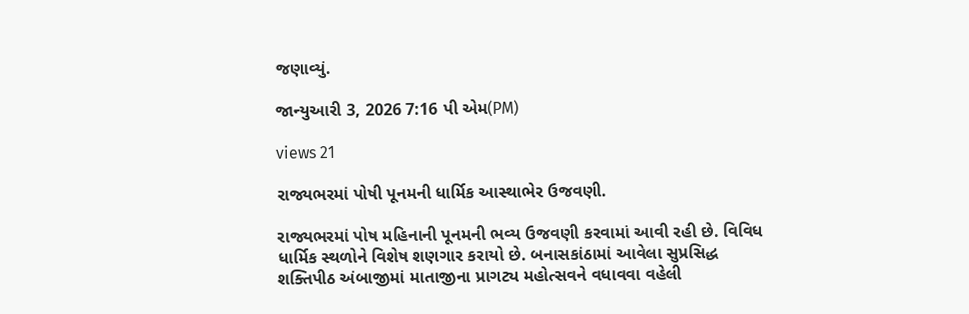જણાવ્યું.

જાન્યુઆરી 3, 2026 7:16 પી એમ(PM)

views 21

રાજ્યભરમાં પોષી પૂનમની ધાર્મિક આસ્થાભેર ઉજવણી.

રાજ્યભરમાં પોષ મહિનાની પૂનમની ભવ્ય ઉજવણી કરવામાં આવી રહી છે. વિવિધ ધાર્મિક સ્થળોને વિશેષ શણગાર કરાયો છે. બનાસકાંઠામાં આવેલા સુપ્રસિદ્ધ શક્તિપીઠ અંબાજીમાં માતાજીના પ્રાગટ્ય મહોત્સવને વધાવવા વહેલી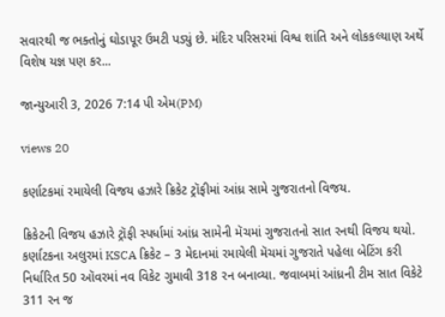સવારથી જ ભક્તોનું ઘોડાપૂર ઉમટી પડ્યું છે. મંદિર પરિસરમાં વિશ્વ શાંતિ અને લોકકલ્યાણ અર્થે વિશેષ યજ્ઞ પણ કર...

જાન્યુઆરી 3, 2026 7:14 પી એમ(PM)

views 20

કર્ણાટકમાં રમાયેલી વિજય હઝારે ક્રિકેટ ટ્રૉફીમાં આંધ્ર સામે ગુજરાતનો વિજય.

ક્રિકેટની વિજય હઝારે ટ્રૉફી સ્પર્ધામાં આંધ્ર સામેની મૅચમાં ગુજરાતનો સાત રનથી વિજય થયો. કર્ણાટકના અલુરમાં KSCA ક્રિકેટ – 3 મેદાનમાં રમાયેલી મૅચમાં ગુજરાતે પહેલા બેટિંગ કરી નિર્ધારિત 50 ઑવરમાં નવ વિકેટ ગુમાવી 318 રન બનાવ્યા. જવાબમાં આંધ્રની ટીમ સાત વિકેટે 311 રન જ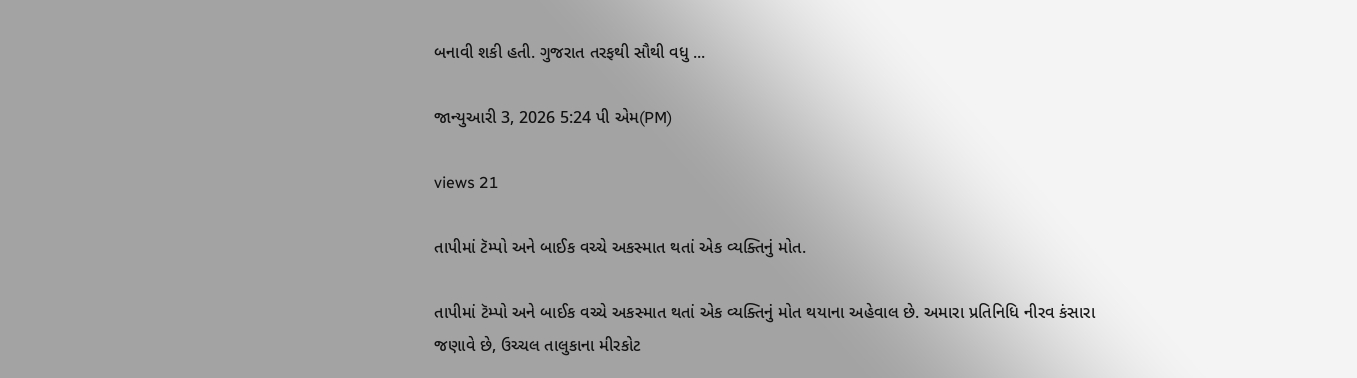બનાવી શકી હતી. ગુજરાત તરફથી સૌથી વધુ ...

જાન્યુઆરી 3, 2026 5:24 પી એમ(PM)

views 21

તાપીમાં ટૅમ્પો અને બાઈક વચ્ચે અકસ્માત થતાં એક વ્યક્તિનું મોત.

તાપીમાં ટૅમ્પો અને બાઈક વચ્ચે અકસ્માત થતાં એક વ્યક્તિનું મોત થયાના અહેવાલ છે. અમારા પ્રતિનિધિ નીરવ કંસારા જણાવે છે, ઉચ્ચલ તાલુકાના મીરકોટ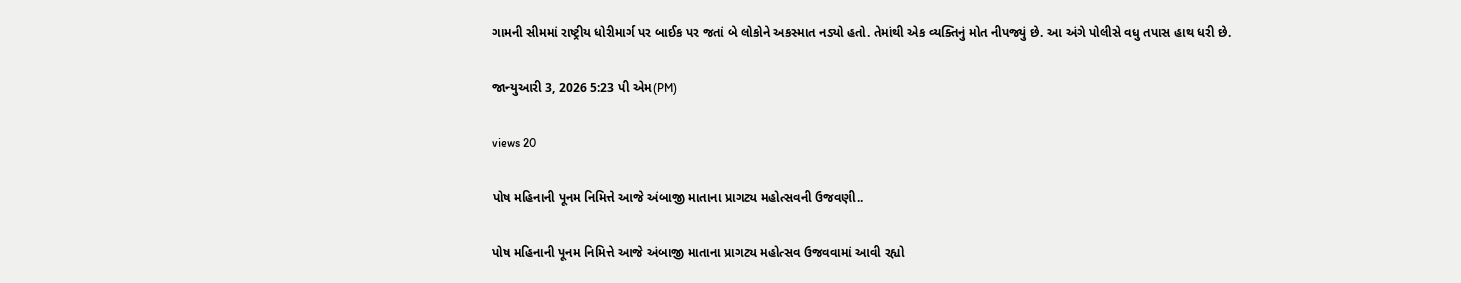ગામની સીમમાં રાષ્ટ્રીય ધોરીમાર્ગ પર બાઈક પર જતાં બે લોકોને અકસ્માત નડ્યો હતો. તેમાંથી એક વ્યક્તિનું મોત નીપજ્યું છે. આ અંગે પોલીસે વધુ તપાસ હાથ ધરી છે.

જાન્યુઆરી 3, 2026 5:23 પી એમ(PM)

views 20

પોષ મહિનાની પૂનમ નિમિત્તે આજે અંબાજી માતાના પ્રાગટ્ય મહોત્સવની ઉજવણી..

પોષ મહિનાની પૂનમ નિમિત્તે આજે અંબાજી માતાના પ્રાગટ્ય મહોત્સવ ઉજવવામાં આવી રહ્યો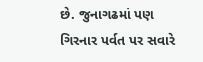છે. જુનાગઢમાં પણ ગિરનાર પર્વત પર સવારે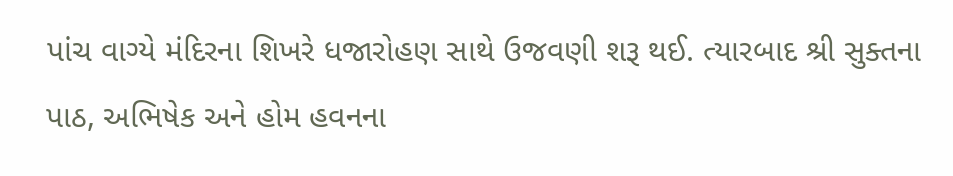પાંચ વાગ્યે મંદિરના શિખરે ધજારોહણ સાથે ઉજવણી શરૂ થઈ. ત્યારબાદ શ્રી સુક્તના પાઠ, અભિષેક અને હોમ હવનના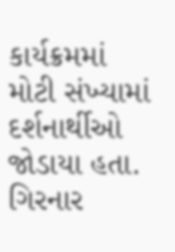કાર્યક્રમમાં મોટી સંખ્યામાં દર્શનાર્થીઓ જોડાયા હતા. ગિરનાર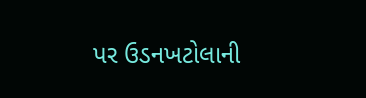પર ઉડનખટોલાની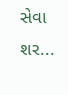સેવા શર...